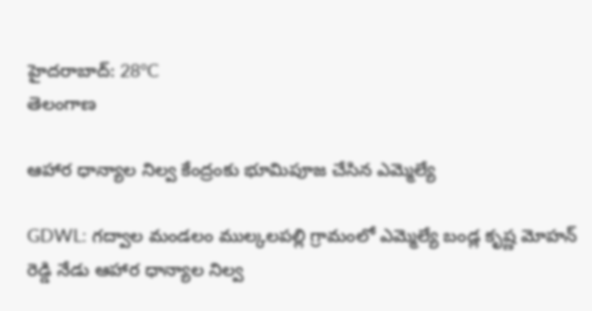హైదరాబాద్: 28°C
తెలంగాణ

ఆహార ధాన్యాల నిల్వ కేంద్రంకు భూమిపూజ చేసిన ఎమ్మెల్యే

GDWL: గద్వాల మండలం ముల్కలపల్లి గ్రామంలో ఎమ్మెల్యే బండ్ల కృష్ణ మోహన్ రెడ్డి నేడు ఆహార ధాన్యాల నిల్వ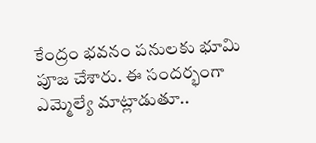కేంద్రం భవనం పనులకు భూమి పూజ చేశారు. ఈ సందర్భంగా ఎమ్మెల్యే మాట్లాడుతూ..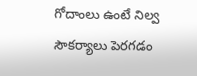గోదాంలు ఉంటే నిల్వ సౌకర్యాలు పెరగడం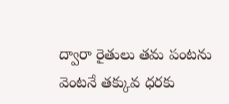ద్వారా రైతులు తమ పంటను వెంటనే తక్కువ ధరకు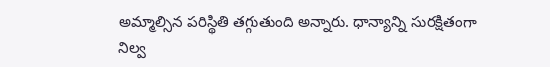అమ్మాల్సిన పరిస్థితి తగ్గుతుంది అన్నారు. ధాన్యాన్ని సురక్షితంగా నిల్వ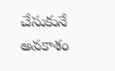చేసుకునే అవకాశం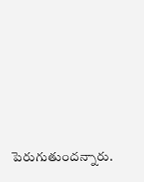పెరుగుతుందన్నారు.